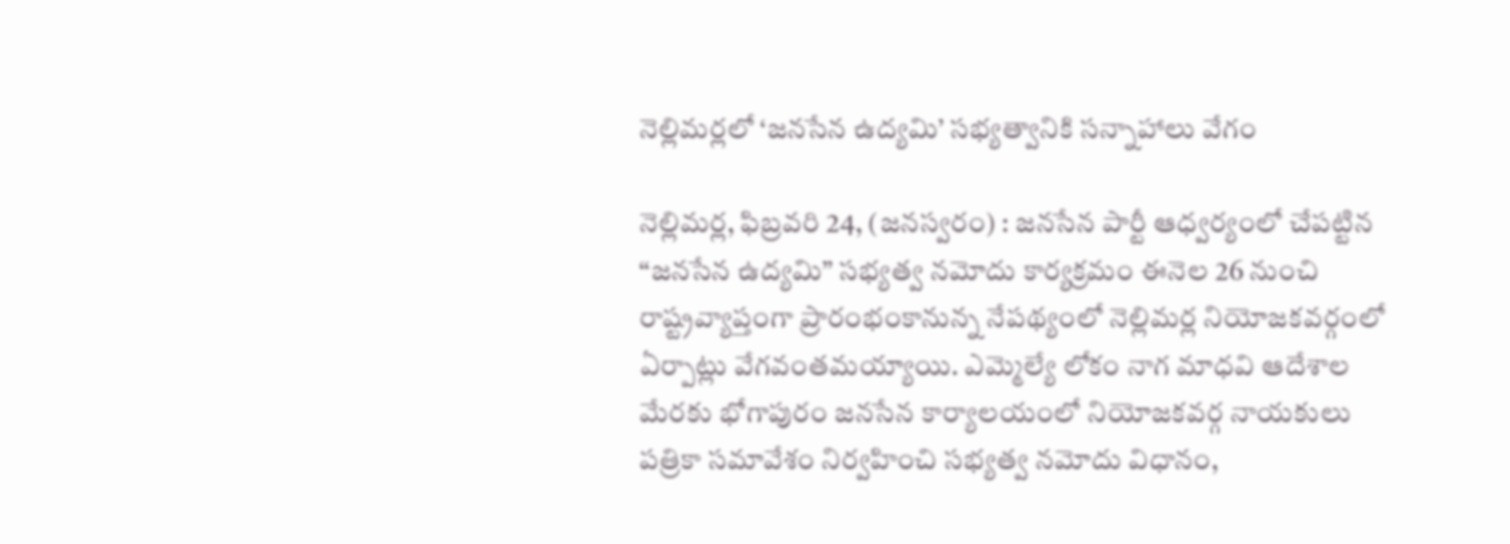నెల్లిమర్లలో ‘జనసేన ఉద్యమి’ సభ్యత్వానికి సన్నాహాలు వేగం

నెల్లిమర్ల, ఫిబ్రవరి 24, (జనస్వరం) : జనసేన పార్టీ ఆధ్వర్యంలో చేపట్టిన “జనసేన ఉద్యమి” సభ్యత్వ నమోదు కార్యక్రమం ఈనెల 26 నుంచి రాష్ట్రవ్యాప్తంగా ప్రారంభంకానున్న నేపథ్యంలో నెల్లిమర్ల నియోజకవర్గంలో ఏర్పాట్లు వేగవంతమయ్యాయి. ఎమ్మెల్యే లోకం నాగ మాధవి ఆదేశాల మేరకు భోగాపురం జనసేన కార్యాలయంలో నియోజకవర్గ నాయకులు పత్రికా సమావేశం నిర్వహించి సభ్యత్వ నమోదు విధానం,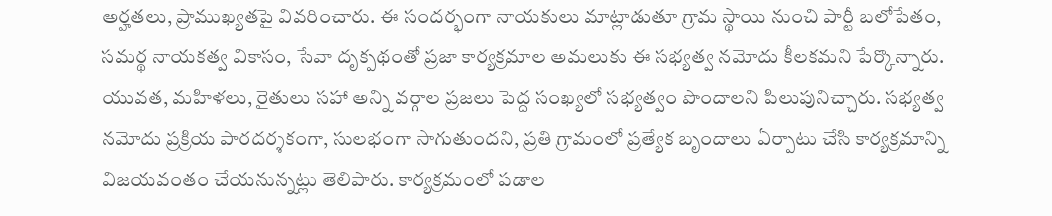అర్హతలు, ప్రాముఖ్యతపై వివరించారు. ఈ సందర్భంగా నాయకులు మాట్లాడుతూ గ్రామ స్థాయి నుంచి పార్టీ బలోపేతం, సమర్థ నాయకత్వ వికాసం, సేవా దృక్పథంతో ప్రజా కార్యక్రమాల అమలుకు ఈ సభ్యత్వ నమోదు కీలకమని పేర్కొన్నారు. యువత, మహిళలు, రైతులు సహా అన్ని వర్గాల ప్రజలు పెద్ద సంఖ్యలో సభ్యత్వం పొందాలని పిలుపునిచ్చారు. సభ్యత్వ నమోదు ప్రక్రియ పారదర్శకంగా, సులభంగా సాగుతుందని, ప్రతి గ్రామంలో ప్రత్యేక బృందాలు ఏర్పాటు చేసి కార్యక్రమాన్ని విజయవంతం చేయనున్నట్లు తెలిపారు. కార్యక్రమంలో పడాల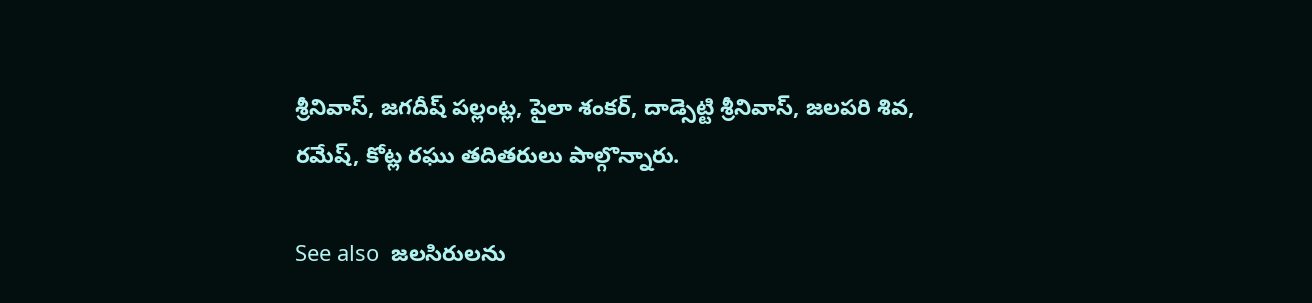శ్రీనివాస్, జగదీష్ పల్లంట్ల, పైలా శంకర్, దాడ్సెట్టి శ్రీనివాస్, జలపరి శివ, రమేష్, కోట్ల రఘు తదితరులు పాల్గొన్నారు.

See also  జలసిరులను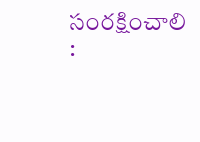సంరక్షించాలి :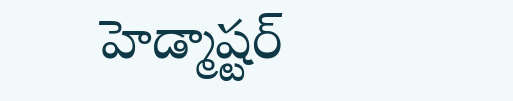హెడ్మాష్టర్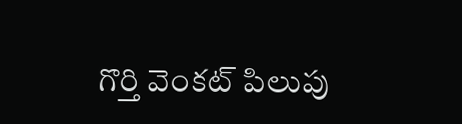గొర్తి వెంకట్ పిలుపు